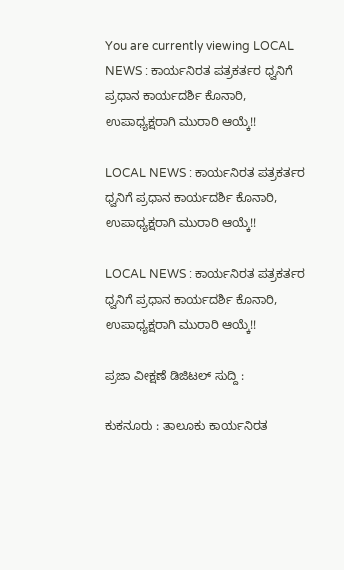You are currently viewing LOCAL NEWS : ಕಾರ್ಯನಿರತ ಪತ್ರಕರ್ತರ ಧ್ವನಿಗೆ ಪ್ರಧಾನ ಕಾರ್ಯದರ್ಶಿ ಕೊನಾರಿ, ಉಪಾಧ್ಯಕ್ಷರಾಗಿ ಮುರಾರಿ ಆಯ್ಕೆ!!

LOCAL NEWS : ಕಾರ್ಯನಿರತ ಪತ್ರಕರ್ತರ ಧ್ವನಿಗೆ ಪ್ರಧಾನ ಕಾರ್ಯದರ್ಶಿ ಕೊನಾರಿ, ಉಪಾಧ್ಯಕ್ಷರಾಗಿ ಮುರಾರಿ ಆಯ್ಕೆ!!

LOCAL NEWS : ಕಾರ್ಯನಿರತ ಪತ್ರಕರ್ತರ ಧ್ವನಿಗೆ ಪ್ರಧಾನ ಕಾರ್ಯದರ್ಶಿ ಕೊನಾರಿ, ಉಪಾಧ್ಯಕ್ಷರಾಗಿ ಮುರಾರಿ ಆಯ್ಕೆ!!

ಪ್ರಜಾ ವೀಕ್ಷಣೆ ಡಿಜಿಟಲ್ ಸುದ್ದಿ :

ಕುಕನೂರು : ತಾಲೂಕು ಕಾರ್ಯನಿರತ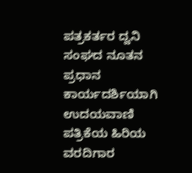ಪತ್ರಕರ್ತರ ದ್ವನಿ ಸಂಘದ ನೂತನ ಪ್ರಧಾನ ಕಾರ್ಯದರ್ಶಿಯಾಗಿ ಉದಯವಾಣಿ ಪತ್ರಿಕೆಯ ಹಿರಿಯ ವರದಿಗಾರ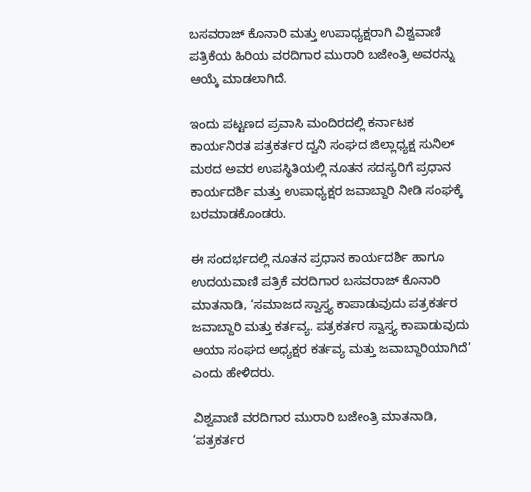ಬಸವರಾಜ್ ಕೊನಾರಿ ಮತ್ತು ಉಪಾಧ್ಯಕ್ಷರಾಗಿ ವಿಶ್ವವಾಣಿ ಪತ್ರಿಕೆಯ ಹಿರಿಯ ವರದಿಗಾರ ಮುರಾರಿ ಬಜೇಂತ್ರಿ ಅವರನ್ನು ಆಯ್ಕೆ ಮಾಡಲಾಗಿದೆ.

ಇಂದು ಪಟ್ಟಣದ ಪ್ರವಾಸಿ ಮಂದಿರದಲ್ಲಿ ಕರ್ನಾಟಕ ಕಾರ್ಯನಿರತ ಪತ್ರಕರ್ತರ ದ್ವನಿ ಸಂಘದ ಜಿಲ್ಲಾಧ್ಯಕ್ಷ ಸುನಿಲ್ ಮಠದ ಅವರ ಉಪಸ್ಥಿತಿಯಲ್ಲಿ ನೂತನ ಸದಸ್ಯರಿಗೆ ಪ್ರಧಾನ ಕಾರ್ಯದರ್ಶಿ ಮತ್ತು ಉಪಾಧ್ಯಕ್ಷರ ಜವಾಬ್ದಾರಿ ನೀಡಿ ಸಂಘಕ್ಕೆ ಬರಮಾಡಕೊಂಡರು.

ಈ ಸಂದರ್ಭದಲ್ಲಿ ನೂತನ ಪ್ರಧಾನ ಕಾರ್ಯದರ್ಶಿ ಹಾಗೂ ಉದಯವಾಣಿ ಪತ್ರಿಕೆ ವರದಿಗಾರ ಬಸವರಾಜ್ ಕೊನಾರಿ ಮಾತನಾಡಿ, ‘ಸಮಾಜದ ಸ್ವಾಸ್ತ್ಯ ಕಾಪಾಡುವುದು ಪತ್ರಕರ್ತರ ಜವಾಬ್ದಾರಿ ಮತ್ತು ಕರ್ತವ್ಯ. ಪತ್ರಕರ್ತರ ಸ್ವಾಸ್ತ್ಯ ಕಾಪಾಡುವುದು ಆಯಾ ಸಂಘದ ಅಧ್ಯಕ್ಷರ ಕರ್ತವ್ಯ ಮತ್ತು ಜವಾಬ್ದಾರಿಯಾಗಿದೆ’ ಎಂದು ಹೇಳಿದರು.

ವಿಶ್ವವಾಣಿ ವರದಿಗಾರ ಮುರಾರಿ ಬಜೇಂತ್ರಿ ಮಾತನಾಡಿ, ‘ಪತ್ರಕರ್ತರ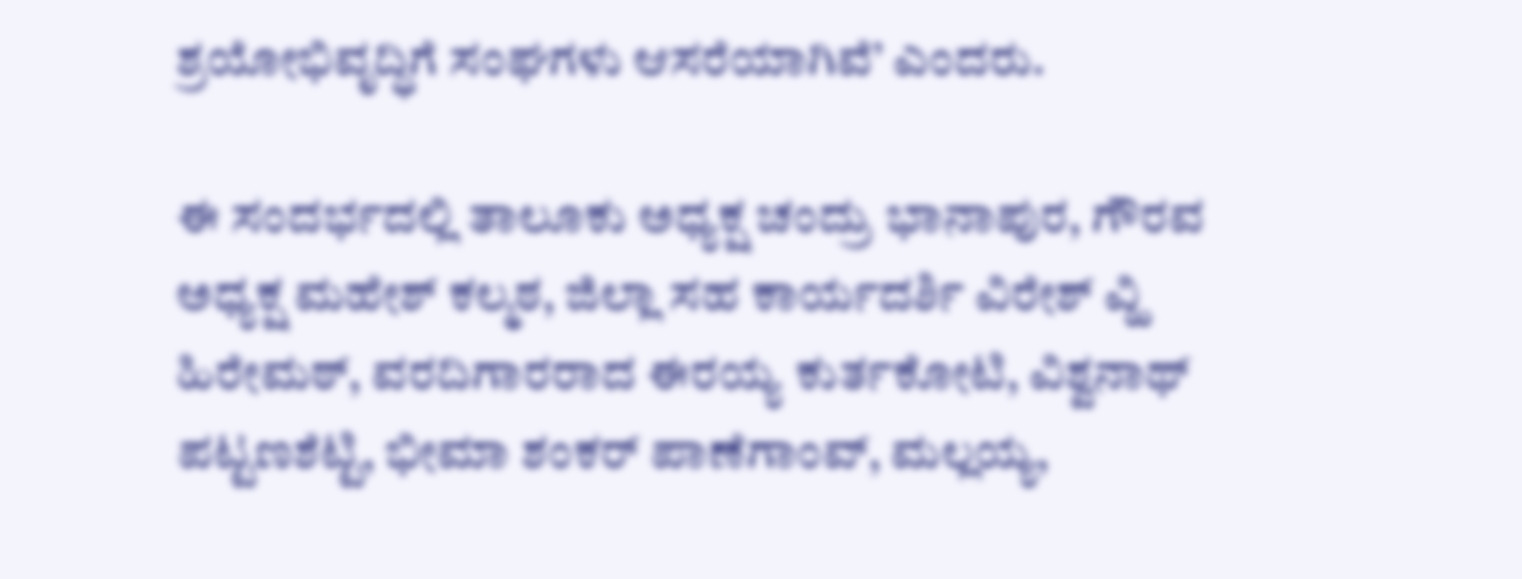ಶ್ರಯೋಭಿವೃದ್ಧಿಗೆ ಸಂಘಗಳು ಆಸರೆಯಾಗಿವೆ’ ಎಂದರು.

ಈ ಸಂದರ್ಭದಲ್ಲಿ ತಾಲೂಕು ಅಧ್ಯಕ್ಷ ಚಂದ್ರು ಭಾನಾಪುರ, ಗೌರವ ಅಧ್ಯಕ್ಷ ಮಹೇಶ್ ಕಲ್ಮಠ, ಜಿಲ್ಲಾ ಸಹ ಕಾರ್ಯದರ್ಶಿ ವಿರೇಶ್ ವ್ಹಿ ಹಿರೇಮಠ್, ವರದಿಗಾರರಾದ ಈರಯ್ಯ ಕುರ್ತಕೋಟಿ, ವಿಶ್ವನಾಥ್ ಪಟ್ಟಣಶೆಟ್ಟಿ, ಭೀಮಾ ಶಂಕರ್ ಪಾಣೆಗಾಂವ್, ಮಲ್ಲಯ್ಯ,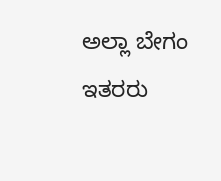ಅಲ್ಲಾ ಬೇಗಂ ಇತರರು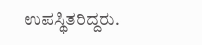ಉಪಸ್ಥಿತರಿದ್ದರು.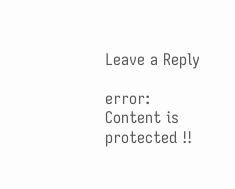Leave a Reply

error: Content is protected !!